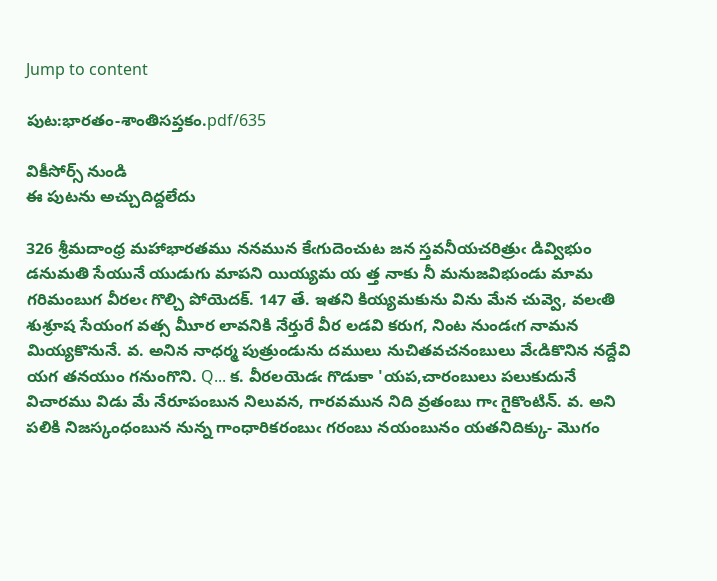Jump to content

పుట:భారతం-శాంతిసప్తకం.pdf/635

వికీసోర్స్ నుండి
ఈ పుటను అచ్చుదిద్దలేదు

326 శ్రీమదాంధ్ర మహాభారతము ననమున కేఁగుదెంచుట జన స్తవనీయచరిత్రుఁ డివ్విభుం డనుమతి సేయునే యుడుగు మాపని యియ్యమ య త్త నాకు నీ మనుజవిభుండు మామ గరిమంబుగ వీరలఁ గొల్చి పోయెదక్. 147 తే. ఇతని కియ్యమకును విను మేన చువ్వె, వలఁతి శుశ్రూష సేయంగ వత్స మీూర లావనికి నేర్తురే వీర లడవి కరుగ, నింట నుండఁగ నామన మియ్యకొనునే. వ. అనిన నాధర్మ పుత్రుండును దములు నుచితవచనంబులు వేఁడికొనిన నద్దేవి యగ తనయుం గనుంగొని. Q... క. వీరలయెడఁ గొడుకా 'యప,చారంబులు పలుకుదునే విచారము విడు మే నేరూపంబున నిలువన, గారవమున నిది వ్రతంబు గాఁ గైకొంటిన్. వ. అని పలికి నిజస్కంధంబున నున్న గాంధారికరంబుఁ గరంబు నయంబునం యతనిదిక్కు- మొగం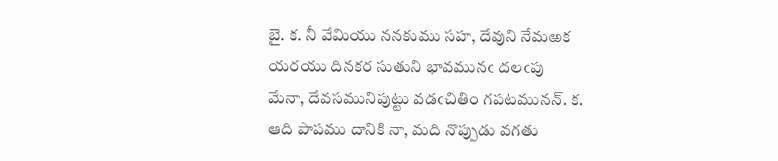బై. క. నీ వేమియు ననకుము సహ, దేవుని నేమఱక యరయు దినకర సుతుని భావమునఁ దలఁపు మేనా, దేవసమునిపుట్టు వడఁచితిం గపటమునన్. క. ఆది పాపము దానికి నా, మది నొప్పుడు వగతు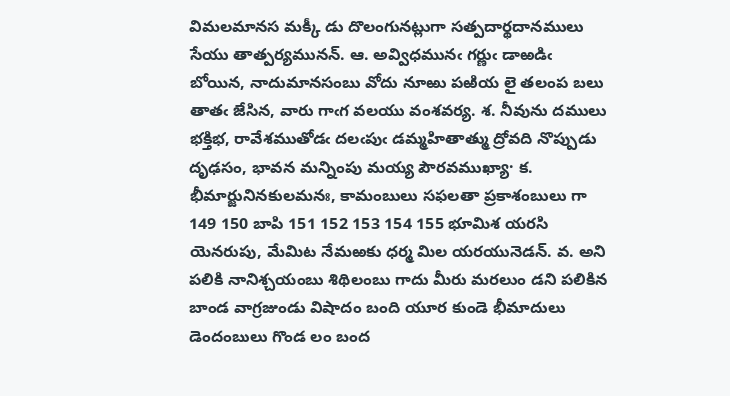విమలమానస మక్కీ డు దొలంగునట్లుగా సత్పదార్థదానములు సేయు తాత్పర్యమునన్. ఆ. అవ్విధమునఁ గర్ణుఁ డాఱడిఁ బోయిన, నాదుమానసంబు వోదు నూఱు పఱియ లై తలంప బలు తాతఁ జేసిన, వారు గాఁగ వలయు వంశవర్య. శ. నీవును దములు భక్తిభ, రావేశముతోడఁ దలఁపుఁ డమ్మహితాత్ము ద్రోవది నొప్పుడు దృఢసం, భావన మన్నింపు మయ్య పౌరవముఖ్యా· క. భీమార్జునినకులమనః, కామంబులు సఫలతా ప్రకాశంబులు గా 149 150 బాపి 151 152 153 154 155 భూమిశ యరసి యెనరుపు, మేమిట నేమఱకు ధర్మ మిల యరయునెడన్. వ. అని పలికి నానిశ్చయంబు శిథిలంబు గాదు మీరు మరలుం డని పలికిన బాండ వాగ్రజుండు విషాదం బంది యూర కుండె భీమాదులు డెందంబులు గొండ లం బంద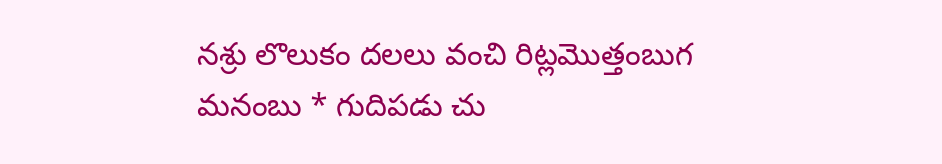నశ్రు లొలుకం దలలు వంచి రిట్లమొత్తంబుగ మనంబు * గుదిపడు చు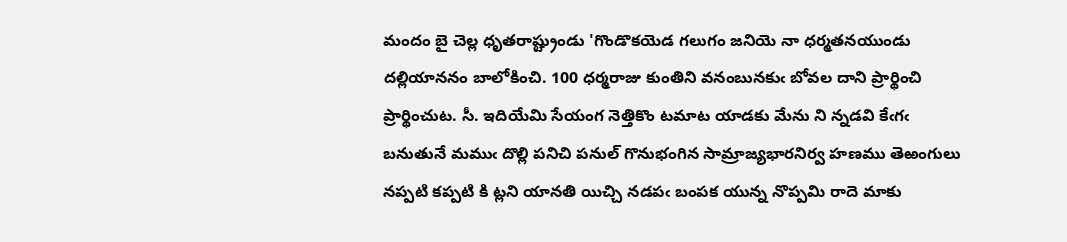మందం బై చెల్ల ధృతరాష్ట్రుండు 'గొండొకయెడ గలుగం జనియె నా ధర్మతనయుండు దల్లియాననం బాలోకించి. 100 ధర్మరాజు కుంతిని వనంబునకుఁ బోవల దాని ప్రార్థించి ప్రార్థించుట. సీ. ఇదియేమి సేయంగ నెత్తికొం టమాట యాడకు మేను ని న్నడవి కేఁగఁ బనుతునే మముఁ దొల్లి పనిచి పనుల్ గొనుభంగిన సామ్రాజ్యభారనిర్వ హణము తెఱంగులు నప్పటి కప్పటి కి ట్లని యానతి యిచ్చి నడపఁ బంపక యున్న నొప్పమి రాదె మాకు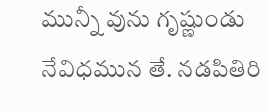మున్నీ వును గృష్ణుండు నేవిధమున తే. నడపితిరి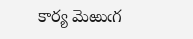కార్య మెఱుఁగ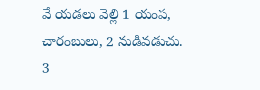వే యడలు వెల్లి 1 యంప, చారంబులు, 2 నుడివడుచు. 3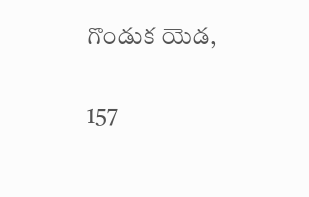గొండుక యెడ,

157